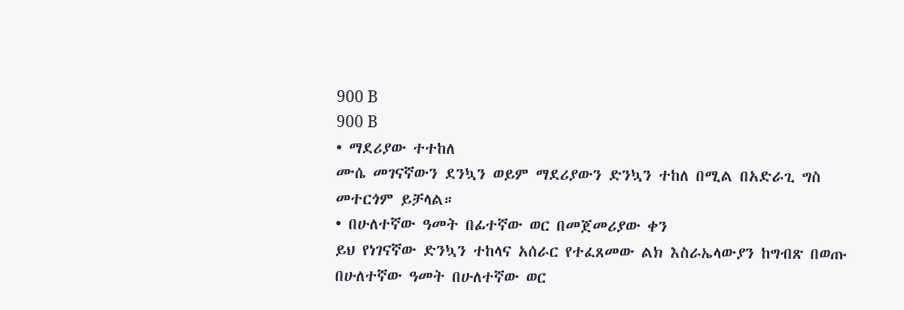900 B
900 B
• ማደሪያው ተተከለ
ሙሴ መገናኛውን ደንኳን ወይም ማደሪያውን ድንኳን ተከለ በሚል በአድራጊ ግስ መተርጎም ይቻላል።
• በሁለተኛው ዓመት በፊተኛው ወር በመጀመሪያው ቀን
ይህ የነገናኛው ድንኳን ተከላና አሰራር የተፈጸመው ልክ እስራኤላውያን ከግብጽ በወጡ በሁለተኛው ዓመት በሁለተኛው ወር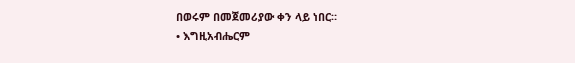በወሩም በመጀመሪያው ቀን ላይ ነበር።
• እግዚአብሔርም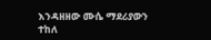እንዳዘዘው ሙሴ ማደሪያውን ተከለ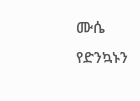ሙሴ የድንኳኑን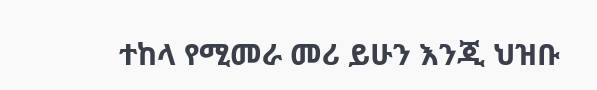ተከላ የሚመራ መሪ ይሁን እንጂ ህዝቡ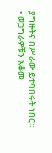ያግዙትና በሥራው ይተባበሩት ነበር።
• ወጋግራዎቹን አቆመ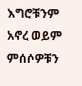እግሮቹንም አኖረ ወይም ምሰሶዎቹን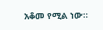አቆመ የሚል ነው።